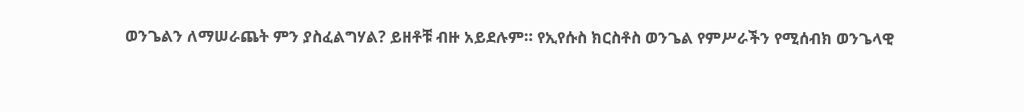ወንጌልን ለማሠራጨት ምን ያስፈልግሃል? ይዘቶቹ ብዙ አይደሉም። የኢየሱስ ክርስቶስ ወንጌል የምሥራችን የሚሰብክ ወንጌላዊ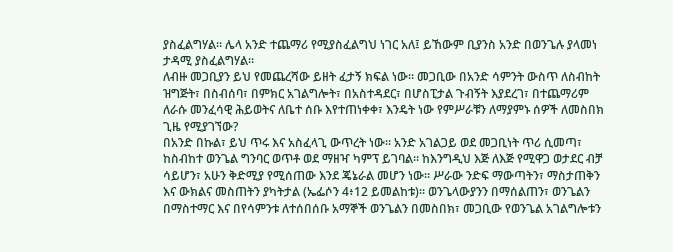ያስፈልግሃል። ሌላ አንድ ተጨማሪ የሚያስፈልግህ ነገር አለ፤ ይኸውም ቢያንስ አንድ በወንጌሉ ያላመነ ታዳሚ ያስፈልግሃል።
ለብዙ መጋቢያን ይህ የመጨረሻው ይዘት ፈታኝ ክፍል ነው። መጋቢው በአንድ ሳምንት ውስጥ ለስብከት ዝግጅት፣ በስብሰባ፣ በምክር አገልግሎት፣ በአስተዳደር፣ በሆስፒታል ጉብኝት እያደረገ፣ በተጨማሪም ለራሱ መንፈሳዊ ሕይወትና ለቤተ ሰቡ እየተጠነቀቀ፣ እንዴት ነው የምሥራቹን ለማያምኑ ሰዎች ለመስበክ ጊዜ የሚያገኘው?
በአንድ በኩል፣ ይህ ጥሩ እና አስፈላጊ ውጥረት ነው። አንድ አገልጋይ ወደ መጋቢነት ጥሪ ሲመጣ፣ ከስብከተ ወንጌል ግንባር ወጥቶ ወደ ማዘዣ ካምፕ ይገባል። ከእንግዲህ እጅ ለእጅ የሚዋጋ ወታደር ብቻ ሳይሆን፣ አሁን ቅድሚያ የሚሰጠው እንደ ጄኔራል መሆን ነው። ሥራው ንድፍ ማውጣትን፣ ማስታጠቅን እና ውክልና መስጠትን ያካትታል (ኤፌሶን 4፥12 ይመልከቱ)። ወንጌላውያንን በማሰልጠን፣ ወንጌልን በማስተማር እና በየሳምንቱ ለተሰበሰቡ አማኞች ወንጌልን በመስበክ፣ መጋቢው የወንጌል አገልግሎቱን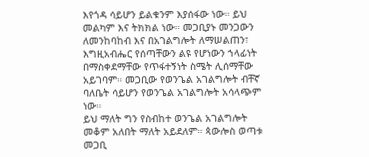እየጎዳ ሳይሆን ይልቁንም እያሰፋው ነው። ይህ መልካም እና ትክክል ነው። መጋቢያኑ መንጋውን ለመንከባከብ እና በአገልግሎት ለማሠልጠን፣ እግዚአብሔር የሰጣቸውን ልዩ የሆነውን ኀላፊነት በማስቀደማቸው የጥፋተኝነት ስሜት ሊሰማቸው አይገባም። መጋቢው የወንጌል አገልግሎት ብቸኛ ባለቤት ሳይሆን የወንጌል አገልግሎት አሳላጭም ነው።
ይህ ማለት ግን የስብከተ ወንጌል አገልግሎት መቆም አለበት ማለት አይደለም። ጳውሎስ ወጣቱ መጋቢ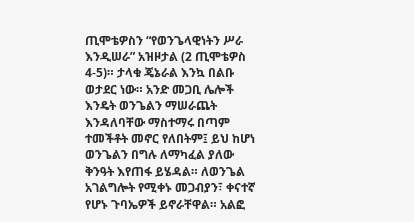ጢሞቴዎስን “የወንጌላዊነትን ሥራ እንዲሠራ” አዝዞታል (2 ጢሞቴዎስ 4-5)። ታላቁ ጄኔራል እንኳ በልቡ ወታደር ነው። አንድ መጋቢ ሌሎች እንዴት ወንጌልን ማሠራጨት እንዳለባቸው ማስተማሩ በጣም ተመችቶት መኖር የለበትም፤ ይህ ከሆነ ወንጌልን በግሉ ለማካፈል ያለው ቅንዓት እየጠፋ ይሄዳል። ለወንጌል አገልግሎት የሚቀኑ መጋብያን፣ ቀናተኛ የሆኑ ጉባኤዎች ይኖራቸዋል። አልፎ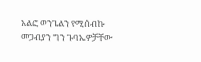አልፎ ወንጌልን የሚሰብኩ መጋብያን ግን ጉባኤዎቻቸው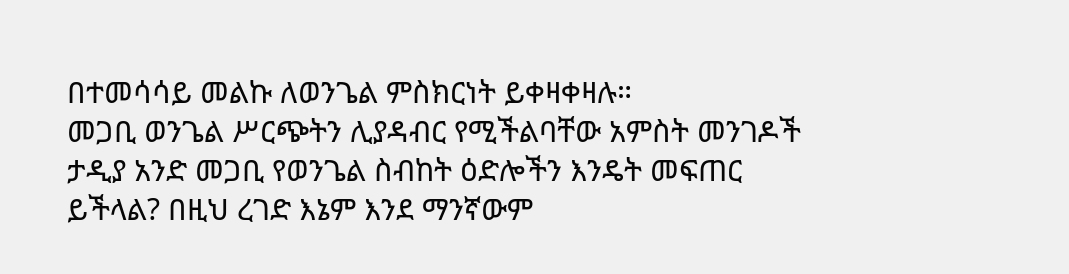በተመሳሳይ መልኩ ለወንጌል ምስክርነት ይቀዛቀዛሉ።
መጋቢ ወንጌል ሥርጭትን ሊያዳብር የሚችልባቸው አምስት መንገዶች
ታዲያ አንድ መጋቢ የወንጌል ስብከት ዕድሎችን እንዴት መፍጠር ይችላል? በዚህ ረገድ እኔም እንደ ማንኛውም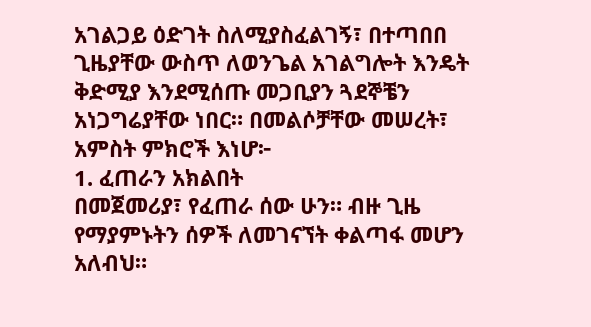አገልጋይ ዕድገት ስለሚያስፈልገኝ፣ በተጣበበ ጊዜያቸው ውስጥ ለወንጌል አገልግሎት እንዴት ቅድሚያ እንደሚሰጡ መጋቢያን ጓደኞቼን አነጋግሬያቸው ነበር። በመልሶቻቸው መሠረት፣ አምስት ምክሮች እነሆ፦
1. ፈጠራን አክልበት
በመጀመሪያ፣ የፈጠራ ሰው ሁን። ብዙ ጊዜ የማያምኑትን ሰዎች ለመገናኘት ቀልጣፋ መሆን አለብህ።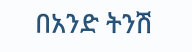በአንድ ትንሽ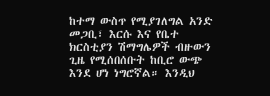ከተማ ውስጥ የሚያገለግል አንድ መጋቢ፣ እርሱ እና የቤተ ክርስቲያን ሽማግሌዎች ብዙውን ጊዜ የሚሰበሰቡት ከቢሮ ውጭ እንደ ሆነ ነግሮኛል። እንዲህ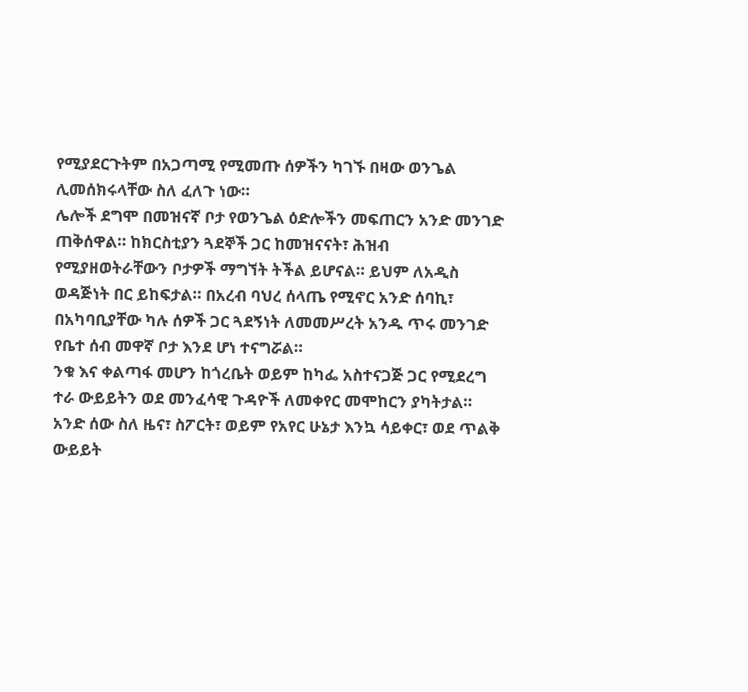የሚያደርጉትም በአጋጣሚ የሚመጡ ሰዎችን ካገኙ በዛው ወንጌል ሊመሰክሩላቸው ስለ ፈለጉ ነው።
ሌሎች ደግሞ በመዝናኛ ቦታ የወንጌል ዕድሎችን መፍጠርን አንድ መንገድ ጠቅሰዋል። ከክርስቲያን ጓደኞች ጋር ከመዝናናት፣ ሕዝብ የሚያዘወትራቸውን ቦታዎች ማግኘት ትችል ይሆናል። ይህም ለአዲስ ወዳጅነት በር ይከፍታል። በአረብ ባህረ ሰላጤ የሚኖር አንድ ሰባኪ፣ በአካባቢያቸው ካሉ ሰዎች ጋር ጓደኝነት ለመመሥረት አንዱ ጥሩ መንገድ የቤተ ሰብ መዋኛ ቦታ እንደ ሆነ ተናግሯል።
ንቁ እና ቀልጣፋ መሆን ከጎረቤት ወይም ከካፌ አስተናጋጅ ጋር የሚደረግ ተራ ውይይትን ወደ መንፈሳዊ ጉዳዮች ለመቀየር መሞከርን ያካትታል። አንድ ሰው ስለ ዜና፣ ስፖርት፣ ወይም የአየር ሁኔታ እንኳ ሳይቀር፣ ወደ ጥልቅ ውይይት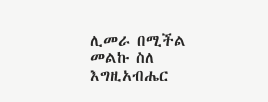ሊመራ በሚችል መልኩ ስለ እግዚአብሔር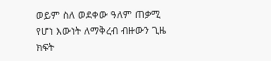ወይም ስለ ወደቀው ዓለም ጠቃሚ የሆነ እውነት ለማቅረብ ብዙውን ጊዜ ክፍት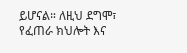ይሆናል። ለዚህ ደግሞ፣ የፈጠራ ክህሎት እና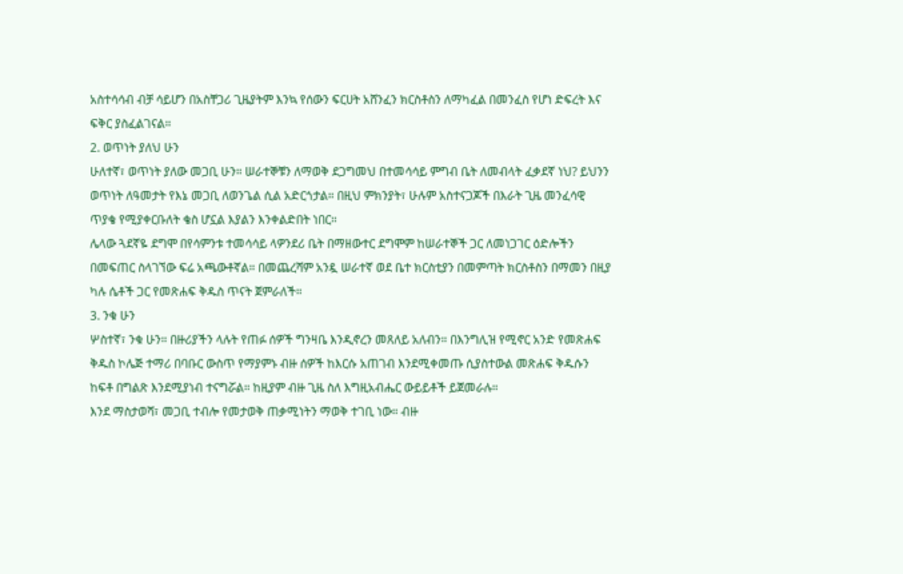አስተሳሳብ ብቻ ሳይሆን በአስቸጋሪ ጊዜያትም እንኳ የሰውን ፍርሀት አሸንፈን ክርስቶስን ለማካፈል በመንፈስ የሆነ ድፍረት እና ፍቅር ያስፈልገናል።
2. ወጥነት ያለህ ሁን
ሁለተኛ፣ ወጥነት ያለው መጋቢ ሁን። ሠራተኞቹን ለማወቅ ደጋግመህ በተመሳሳይ ምግብ ቤት ለመብላት ፈቃደኛ ነህ? ይህንን ወጥነት ለዓመታት የእኔ መጋቢ ለወንጌል ሲል አድርጎታል። በዚህ ምክንያት፣ ሁሉም አስተናጋጆች በእራት ጊዜ መንፈሳዊ ጥያቄ የሚያቀርቡለት ቄስ ሆኗል እያልን እንቀልድበት ነበር።
ሌላው ጓደኛዬ ደግሞ በየሳምንቱ ተመሳሳይ ላዎንደሪ ቤት በማዘውተር ደግሞም ከሠራተኞች ጋር ለመነጋገር ዕድሎችን በመፍጠር ስላገኘው ፍሬ አጫውቶኛል። በመጨረሻም አንዷ ሠራተኛ ወደ ቤተ ክርስቲያን በመምጣት ክርስቶስን በማመን በዚያ ካሉ ሴቶች ጋር የመጽሐፍ ቅዱስ ጥናት ጀምራለች።
3. ንቁ ሁን
ሦስተኛ፣ ንቁ ሁን። በዙሪያችን ላሉት የጠፉ ሰዎች ግንዛቤ እንዲኖረን መጸለይ አለብን። በእንግሊዝ የሚኖር አንድ የመጽሐፍ ቅዱስ ኮሌጅ ተማሪ በባቡር ውስጥ የማያምኑ ብዙ ሰዎች ከእርሱ አጠገብ እንደሚቀመጡ ሲያስተውል መጽሐፍ ቅዱሱን ከፍቶ በግልጽ እንደሚያነብ ተናግሯል። ከዚያም ብዙ ጊዜ ስለ እግዚአብሔር ውይይቶች ይጀመራሉ።
እንደ ማስታወሻ፣ መጋቢ ተብሎ የመታወቅ ጠቃሚነትን ማወቅ ተገቢ ነው። ብዙ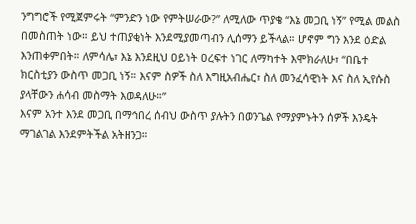ንግግሮች የሚጀምሩት “ምንድን ነው የምትሠራው?” ለሚለው ጥያቄ “እኔ መጋቢ ነኝ” የሚል መልስ በመስጠት ነው። ይህ ተጠያቂነት እንደሚያመጣብን ሊሰማን ይችላል። ሆኖም ግን እንደ ዕድል እንጠቀምበት። ለምሳሌ፣ እኔ እንደዚህ ዐይነት ዐረፍተ ነገር ለማካተት እሞክራለሁ፣ “በቤተ ክርስቲያን ውስጥ መጋቢ ነኝ። እናም ስዎች ስለ እግዚአብሔር፣ ስለ መንፈሳዊነት እና ስለ ኢየሱስ ያላቸውን ሐሳብ መስማት እወዳለሁ።”
እናም አንተ እንደ መጋቢ በማኅበረ ሰብህ ውስጥ ያሉትን በወንጌል የማያምኑትን ሰዎች እንዴት ማገልገል እንደምትችል አትዘንጋ።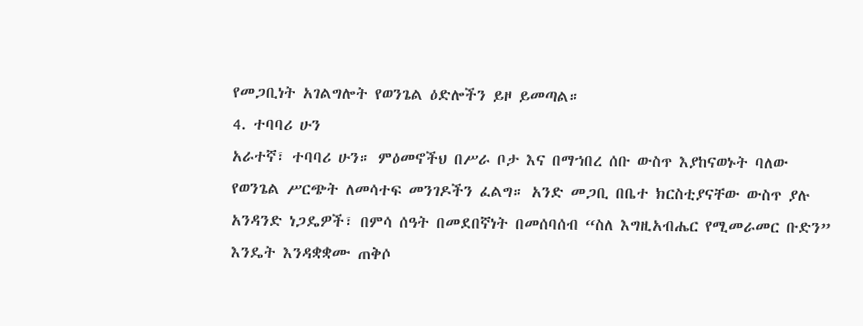የመጋቢነት አገልግሎት የወንጌል ዕድሎችን ይዞ ይመጣል።
4. ተባባሪ ሁን
አራተኛ፣ ተባባሪ ሁን። ምዕመኖችህ በሥራ ቦታ እና በማኀበረ ሰቡ ውስጥ እያከናወኑት ባለው የወንጌል ሥርጭት ለመሳተፍ መንገዶችን ፈልግ። አንድ መጋቢ በቤተ ክርስቲያናቸው ውስጥ ያሉ አንዳንድ ነጋዴዎች፣ በምሳ ሰዓት በመደበኛነት በመሰባሰብ “ስለ እግዚአብሔር የሚመራመር ቡድን” እንዴት እንዳቋቋሙ ጠቅሶ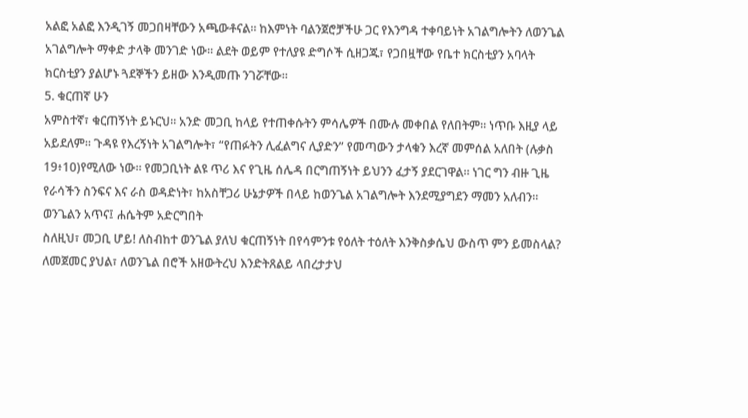አልፎ አልፎ እንዲገኝ መጋበዛቸውን አጫውቶናል። ከእምነት ባልንጀሮቻችሁ ጋር የእንግዳ ተቀባይነት አገልግሎትን ለወንጌል አገልግሎት ማቀድ ታላቅ መንገድ ነው። ልደት ወይም የተለያዩ ድግሶች ሲዘጋጁ፣ የጋበዟቸው የቤተ ክርስቲያን አባላት ክርስቲያን ያልሆኑ ጓደኞችን ይዘው እንዲመጡ ንገሯቸው።
5. ቁርጠኛ ሁን
አምስተኛ፣ ቁርጠኝነት ይኑርህ። አንድ መጋቢ ከላይ የተጠቀሱትን ምሳሌዎች በሙሉ መቀበል የለበትም። ነጥቡ እዚያ ላይ አይደለም። ጉዳዩ የእረኝነት አገልግሎት፣ “የጠፉትን ሊፈልግና ሊያድን” የመጣውን ታላቁን እረኛ መምሰል አለበት (ሉቃስ 19፥10)የሚለው ነው። የመጋቢነት ልዩ ጥሪ እና የጊዜ ሰሌዳ በርግጠኝነት ይህንን ፈታኝ ያደርገዋል። ነገር ግን ብዙ ጊዜ የራሳችን ስንፍና እና ራስ ወዳድነት፣ ከአስቸጋሪ ሁኔታዎች በላይ ከወንጌል አገልግሎት እንደሚያግደን ማመን አለብን።
ወንጌልን አጥና፤ ሐሴትም አድርግበት
ስለዚህ፣ መጋቢ ሆይ! ለስብከተ ወንጌል ያለህ ቁርጠኝነት በየሳምንቱ የዕለት ተዕለት እንቅስቃሴህ ውስጥ ምን ይመስላል? ለመጀመር ያህል፣ ለወንጌል በሮች አዘውትረህ እንድትጸልይ ላበረታታህ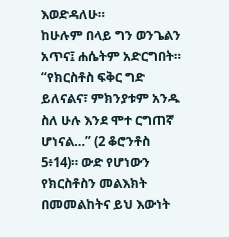እወድዳለሁ።
ከሁሉም በላይ ግን ወንጌልን አጥና፤ ሐሴትም አድርግበት። “የክርስቶስ ፍቅር ግድ ይለናልና፣ ምክንያቱም አንዱ ስለ ሁሉ እንደ ሞተ ርግጠኛ ሆነናል…” (2 ቆሮንቶስ 5፥14)። ውድ የሆነውን የክርስቶስን መልእክት በመመልከትና ይህ እውነት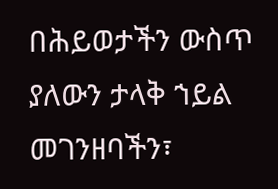በሕይወታችን ውስጥ ያለውን ታላቅ ኀይል መገንዘባችን፣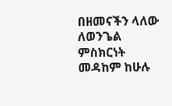በዘመናችን ላለው ለወንጌል ምስክርነት መዳከም ከሁሉ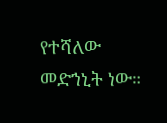የተሻለው መድኀኒት ነው።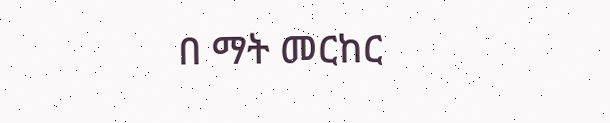በ ማት መርከር